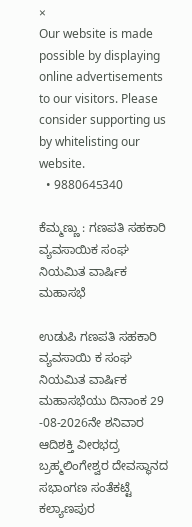×
Our website is made possible by displaying online advertisements to our visitors. Please consider supporting us by whitelisting our website.
  • 9880645340

ಕೆಮ್ಮಣ್ಣು : ಗಣಪತಿ ಸಹಕಾರಿ ವ್ಯವಸಾಯಿಕ ಸಂಘ ನಿಯಮಿತ ವಾರ್ಷಿಕ ಮಹಾಸಭೆ

ಉಡುಪಿ ಗಣಪತಿ ಸಹಕಾರಿ ವ್ಯವಸಾಯಿ ಕ ಸಂಘ ನಿಯಮಿತ ವಾರ್ಷಿಕ ಮಹಾಸಭೆಯು ದಿನಾಂಕ 29 -08-2026ನೇ ಶನಿವಾರ ಆದಿಶಕ್ತಿ ವೀರಭದ್ರ ಬ್ರಹ್ಮಲಿಂಗೇಶ್ವರ ದೇವಸ್ಥಾನದ ಸಭಾಂಗಣ ಸಂತೆಕಟ್ಟೆ ಕಲ್ಯಾಣಪುರ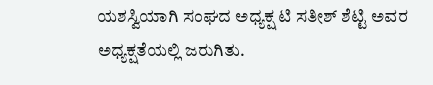ಯಶಸ್ವಿಯಾಗಿ ಸಂಘದ ಅಧ್ಯಕ್ಷ ಟಿ ಸತೀಶ್ ಶೆಟ್ಟಿ ಅವರ ಅಧ್ಯಕ್ಷತೆಯಲ್ಲಿ ಜರುಗಿತು.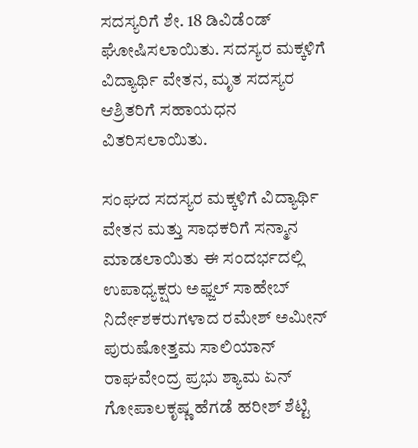ಸದಸ್ಯರಿಗೆ ಶೇ. 18 ಡಿವಿಡೆಂಡ್ ಘೋಷಿಸಲಾಯಿತು. ಸದಸ್ಯರ ಮಕ್ಕಳಿಗೆ ವಿದ್ಯಾರ್ಥಿ ವೇತನ, ಮೃತ ಸದಸ್ಯರ ಆಶ್ರಿತರಿಗೆ ಸಹಾಯಧನ ವಿತರಿಸಲಾಯಿತು.

ಸಂಘದ ಸದಸ್ಯರ ಮಕ್ಕಳಿಗೆ ವಿದ್ಯಾರ್ಥಿ ವೇತನ ಮತ್ತು ಸಾಧಕರಿಗೆ ಸನ್ಮಾನ ಮಾಡಲಾಯಿತು ಈ ಸಂದರ್ಭದಲ್ಲಿ ಉಪಾಧ್ಯಕ್ಷರು ಅಫ್ಜಲ್ ಸಾಹೇಬ್ ನಿರ್ದೇಶಕರುಗಳಾದ ರಮೇಶ್ ಅಮೀನ್ ಪುರುಷೋತ್ತಮ ಸಾಲಿಯಾನ್ ರಾಘವೇಂದ್ರ ಪ್ರಭು ಶ್ಯಾಮ ಏನ್ ಗೋಪಾಲಕೃಷ್ಣ ಹೆಗಡೆ ಹರೀಶ್ ಶೆಟ್ಟಿ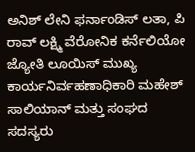ಅನಿಶ್ ಲೇನಿ ಫರ್ನಾಂಡಿಸ್ ಲತಾ, ಪಿ ರಾವ್ ಲಕ್ಷ್ಮಿ ವೆರೋನಿಕ ಕರ್ನೆಲಿಯೋ ಜ್ಯೋತಿ ಲೂಯಿಸ್ ಮುಖ್ಯ ಕಾರ್ಯನಿರ್ವಹಣಾಧಿಕಾರಿ ಮಹೇಶ್ ಸಾಲಿಯಾನ್ ಮತ್ತು ಸಂಘದ ಸದಸ್ಯರು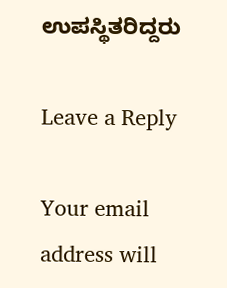ಉಪಸ್ಥಿತರಿದ್ದರು

Leave a Reply

Your email address will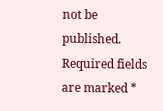not be published. Required fields are marked *